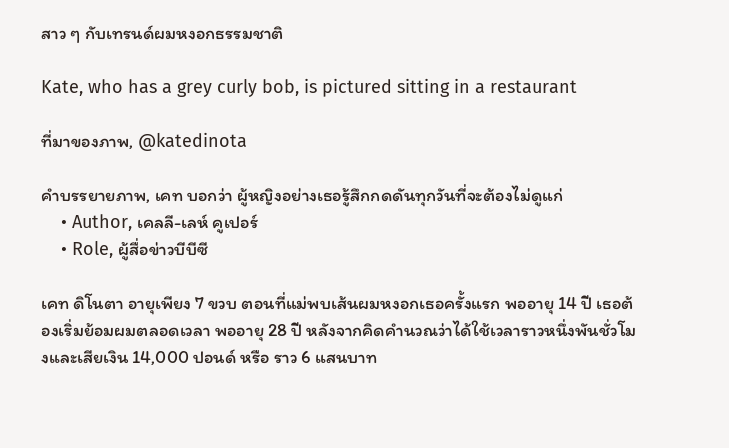สาว ๆ กับเทรนด์ผมหงอกธรรมชาติ

Kate, who has a grey curly bob, is pictured sitting in a restaurant

ที่มาของภาพ, @katedinota

คำบรรยายภาพ, เคท บอกว่า ผู้หญิงอย่างเธอรู้สึกกดดันทุกวันที่จะต้องไม่ดูแก่
    • Author, เคลลี-เลห์ คูเปอร์
    • Role, ผู้สื่อข่าวบีบีซี

เคท ดิโนตา อายุเพียง 7 ขวบ ตอนที่แม่พบเส้นผมหงอกเธอครั้งแรก พออายุ 14 ปี เธอต้องเริ่มย้อมผมตลอดเวลา พออายุ 28 ปี หลังจากคิดคำนวณว่าได้ใช้เวลาราวหนึ่งพันชั่วโมงและเสียเงิน 14,000 ปอนด์ หรือ ราว 6 แสนบาท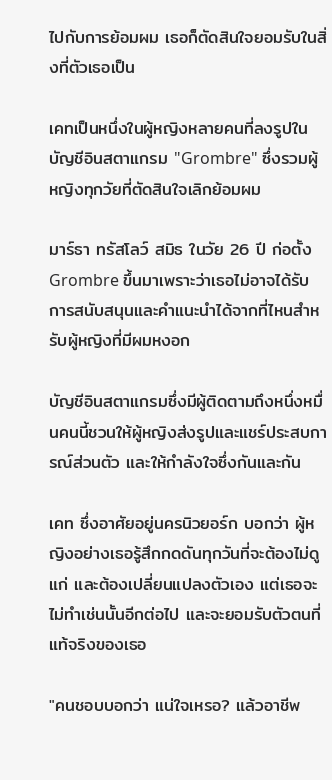ไปกับการย้อมผม เธอก็ตัดสินใจยอมรับในสิ่งที่ตัวเธอเป็น

เคทเป็นหนึ่งในผู้หญิงหลายคนที่ลงรูปในบัญชีอินสตาแกรม "Grombre" ซึ่งรวมผู้หญิงทุกวัยที่ตัดสินใจเลิกย้อมผม

มาร์ธา ทรัสโลว์ สมิธ ในวัย 26 ปี ก่อตั้ง Grombre ขึ้นมาเพราะว่าเธอไม่อาจได้รับการสนับสนุนและคำแนะนำได้จากที่ไหนสำหรับผู้หญิงที่มีผมหงอก

บัญชีอินสตาแกรมซึ่งมีผู้ติดตามถึงหนึ่งหมื่นคนนี้ชวนให้ผู้หญิงส่งรูปและแชร์ประสบการณ์ส่วนตัว และให้กำลังใจซึ่งกันและกัน

เคท ซึ่งอาศัยอยู่นครนิวยอร์ก บอกว่า ผู้หญิงอย่างเธอรู้สึกกดดันทุกวันที่จะต้องไม่ดูแก่ และต้องเปลี่ยนแปลงตัวเอง แต่เธอจะไม่ทำเช่นนั้นอีกต่อไป และจะยอมรับตัวตนที่แท้จริงของเธอ

"คนชอบบอกว่า แน่ใจเหรอ? แล้วอาชีพ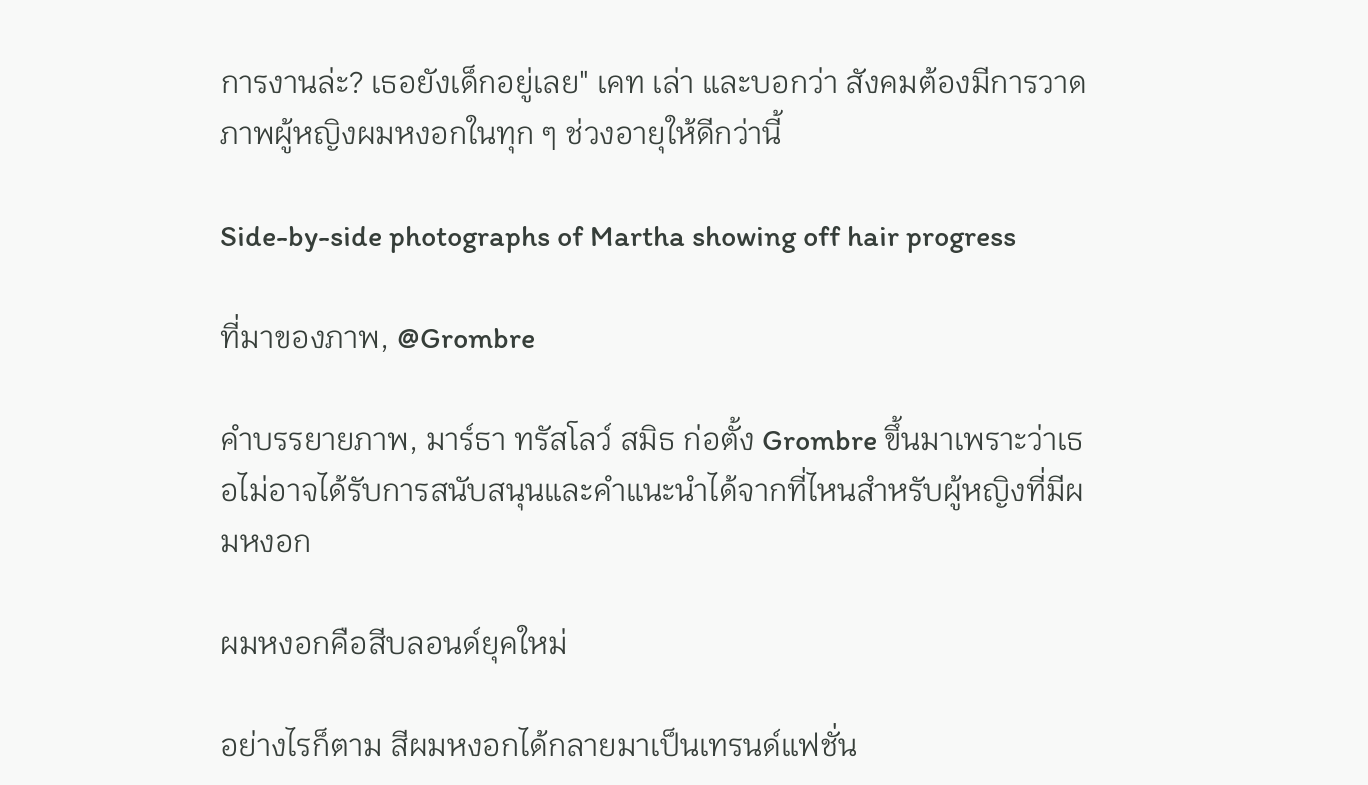การงานล่ะ? เธอยังเด็กอยู่เลย" เคท เล่า และบอกว่า สังคมต้องมีการวาดภาพผู้หญิงผมหงอกในทุก ๆ ช่วงอายุให้ดีกว่านี้

Side-by-side photographs of Martha showing off hair progress

ที่มาของภาพ, @Grombre

คำบรรยายภาพ, มาร์ธา ทรัสโลว์ สมิธ ก่อตั้ง Grombre ขึ้นมาเพราะว่าเธอไม่อาจได้รับการสนับสนุนและคำแนะนำได้จากที่ไหนสำหรับผู้หญิงที่มีผมหงอก

ผมหงอกคือสีบลอนด์ยุคใหม่

อย่างไรก็ตาม สีผมหงอกได้กลายมาเป็นเทรนด์แฟชั่น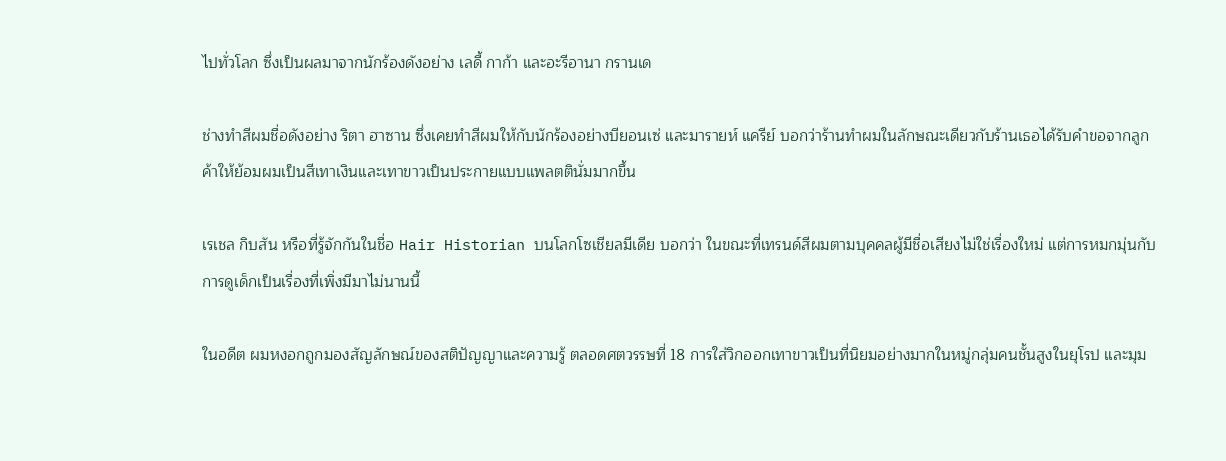ไปทั่วโลก ซึ่งเป็นผลมาจากนักร้องดังอย่าง เลดี้ กาก้า และอะรีอานา กรานเด

ช่างทำสีผมชื่อดังอย่าง ริตา ฮาซาน ซึ่งเคยทำสีผมให้กับนักร้องอย่างบียอนเซ่ และมารายห์ แครีย์ บอกว่าร้านทำผมในลักษณะเดียวกับร้านเธอได้รับคำขอจากลูกค้าให้ย้อมผมเป็นสีเทาเงินและเทาขาวเป็นประกายแบบแพลตตินั่มมากขึ้น

เรเชล กิบสัน หรือที่รู้จักกันในชื่อ Hair Historian บนโลกโซเชียลมีเดีย บอกว่า ในขณะที่เทรนด์สีผมตามบุคคลผู้มีชื่อเสียงไม่ใช่เรื่องใหม่ แต่การหมกมุ่นกับการดูเด็กเป็นเรื่องที่เพิ่งมีมาไม่นานนี้

ในอดีต ผมหงอกถูกมองสัญลักษณ์ของสติปัญญาและความรู้ ตลอดศตวรรษที่ 18 การใส่วิกออกเทาขาวเป็นที่นิยมอย่างมากในหมู่กลุ่มคนชั้นสูงในยุโรป และมุม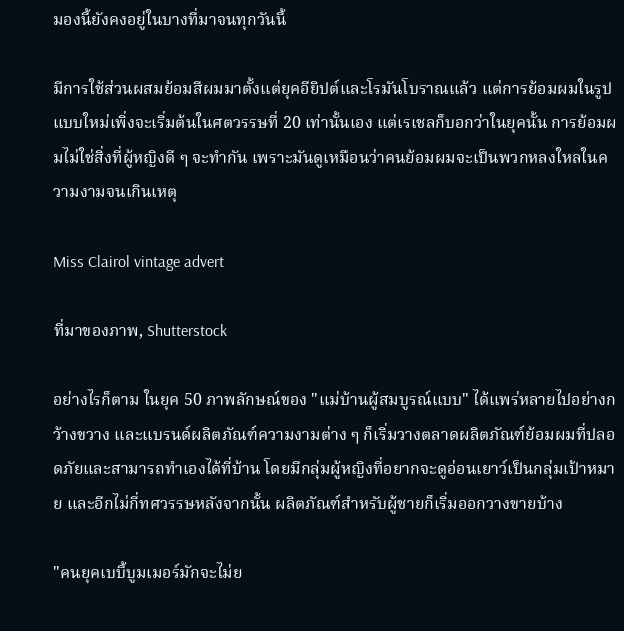มองนี้ยังคงอยู่ในบางที่มาจนทุกวันนี้

มีการใช้ส่วนผสมย้อมสีผมมาตั้งแต่ยุคอียิปต์และโรมันโบราณแล้ว แต่การย้อมผมในรูปแบบใหม่เพิ่งจะเริ่มต้นในศตวรรษที่ 20 เท่านั้นเอง แต่เรเชลก็บอกว่าในยุคนั้น การย้อมผมไม่ใช่สิ่งที่ผู้หญิงดี ๆ จะทำกัน เพราะมันดูเหมือนว่าคนย้อมผมจะเป็นพวกหลงใหลในความงามจนเกินเหตุ

Miss Clairol vintage advert

ที่มาของภาพ, Shutterstock

อย่างไรก็ตาม ในยุค 50 ภาพลักษณ์ของ "แม่บ้านผู้สมบูรณ์แบบ" ได้แพร่หลายไปอย่างกว้างขวาง และแบรนด์ผลิตภัณฑ์ความงามต่าง ๆ ก็เริ่มวางตลาดผลิตภัณฑ์ย้อมผมที่ปลอดภัยและสามารถทำเองได้ที่บ้าน โดยมีกลุ่มผู้หญิงที่อยากจะดูอ่อนเยาว์เป็นกลุ่มเป้าหมาย และอีกไม่กี่ทศวรรษหลังจากนั้น ผลิตภัณฑ์สำหรับผู้ชายก็เริ่มออกวางขายบ้าง

"คนยุคเบบี้บูมเมอร์มักจะไม่ย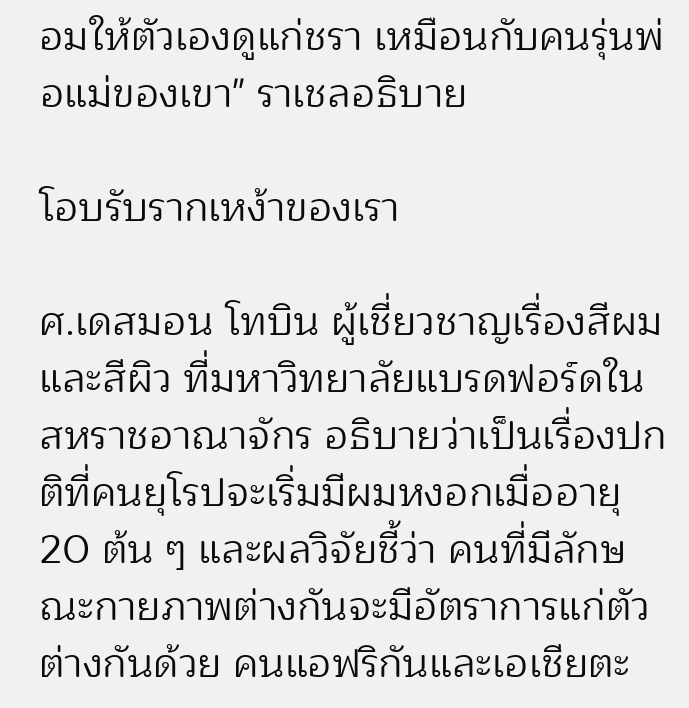อมให้ตัวเองดูแก่ชรา เหมือนกับคนรุ่นพ่อแม่ของเขา" ราเชลอธิบาย

โอบรับรากเหง้าของเรา

ศ.เดสมอน โทบิน ผู้เชี่ยวชาญเรื่องสีผมและสีผิว ที่มหาวิทยาลัยแบรดฟอร์ดในสหราชอาณาจักร อธิบายว่าเป็นเรื่องปกติที่คนยุโรปจะเริ่มมีผมหงอกเมื่ออายุ 20 ต้น ๆ และผลวิจัยชี้ว่า คนที่มีลักษณะกายภาพต่างกันจะมีอัตราการแก่ตัวต่างกันด้วย คนแอฟริกันและเอเชียตะ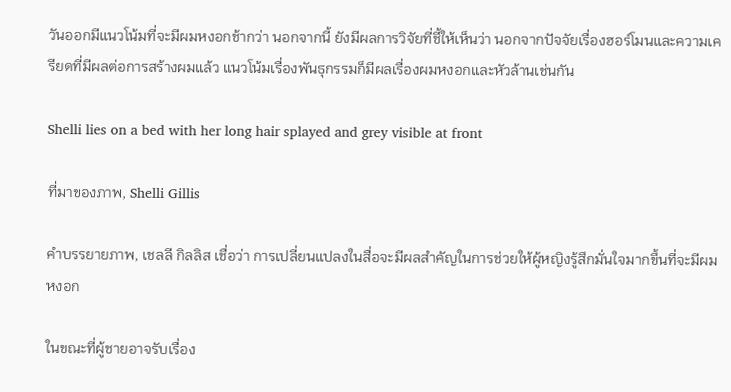วันออกมีแนวโน้มที่จะมีผมหงอกช้ากว่า นอกจากนี้ ยังมีผลการวิจัยที่ชี้ให้เห็นว่า นอกจากปัจจัยเรื่องฮอร์โมนและความเครียดที่มีผลต่อการสร้างผมแล้ว แนวโน้มเรื่องพันธุกรรมก็มีผลเรื่องผมหงอกและหัวล้านเช่นกัน

Shelli lies on a bed with her long hair splayed and grey visible at front

ที่มาของภาพ, Shelli Gillis

คำบรรยายภาพ, เชลลี กิลลิส เชื่อว่า การเปลี่ยนแปลงในสื่อจะมีผลสำคัญในการช่วยให้ผู้หญิงรู้สึกมั่นใจมากขึ้นที่จะมีผมหงอก

ในขณะที่ผู้ชายอาจรับเรื่อง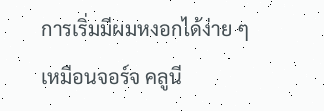การเริ่มมีผมหงอกได้ง่าย ๆ เหมือนจอร์จ คลูนี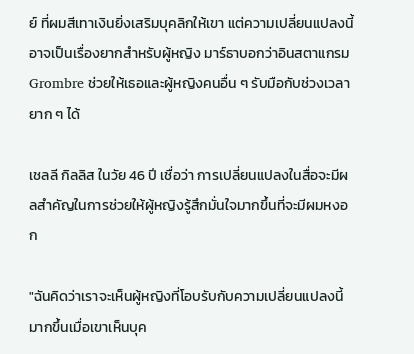ย์ ที่ผมสีเทาเงินยิ่งเสริมบุคลิกให้เขา แต่ความเปลี่ยนแปลงนี้อาจเป็นเรื่องยากสำหรับผู้หญิง มาร์ธาบอกว่าอินสตาแกรม Grombre ช่วยให้เธอและผู้หญิงคนอื่น ๆ รับมือกับช่วงเวลายาก ๆ ได้

เชลลี กิลลิส ในวัย 46 ปี เชื่อว่า การเปลี่ยนแปลงในสื่อจะมีผลสำคัญในการช่วยให้ผู้หญิงรู้สึกมั่นใจมากขึ้นที่จะมีผมหงอก

"ฉันคิดว่าเราจะเห็นผู้หญิงที่โอบรับกับความเปลี่ยนแปลงนี้มากขึ้นเมื่อเขาเห็นบุค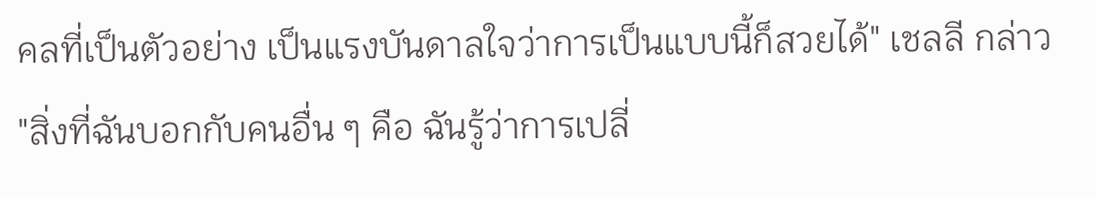คลที่เป็นตัวอย่าง เป็นแรงบันดาลใจว่าการเป็นแบบนี้ก็สวยได้" เชลลี กล่าว "สิ่งที่ฉันบอกกับคนอื่น ๆ คือ ฉันรู้ว่าการเปลี่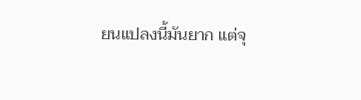ยนแปลงนี้มันยาก แต่จุ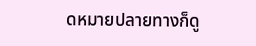ดหมายปลายทางก็ดู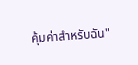คุ้มค่าสำหรับฉัน"